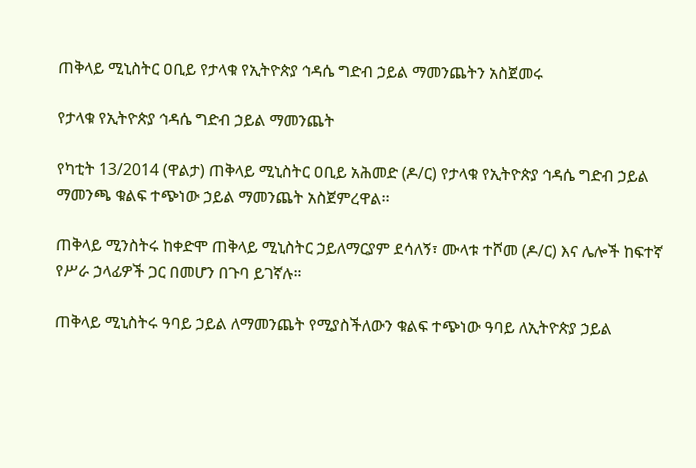ጠቅላይ ሚኒስትር ዐቢይ የታላቁ የኢትዮጵያ ኅዳሴ ግድብ ኃይል ማመንጨትን አስጀመሩ

የታላቁ የኢትዮጵያ ኅዳሴ ግድብ ኃይል ማመንጨት

የካቲት 13/2014 (ዋልታ) ጠቅላይ ሚኒስትር ዐቢይ አሕመድ (ዶ/ር) የታላቁ የኢትዮጵያ ኅዳሴ ግድብ ኃይል ማመንጫ ቁልፍ ተጭነው ኃይል ማመንጨት አስጀምረዋል፡፡

ጠቅላይ ሚንስትሩ ከቀድሞ ጠቅላይ ሚኒስትር ኃይለማርያም ደሳለኝ፣ ሙላቱ ተሾመ (ዶ/ር) እና ሌሎች ከፍተኛ የሥራ ኃላፊዎች ጋር በመሆን በጉባ ይገኛሉ።

ጠቅላይ ሚኒስትሩ ዓባይ ኃይል ለማመንጨት የሚያስችለውን ቁልፍ ተጭነው ዓባይ ለኢትዮጵያ ኃይል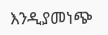እንዲያመነጭ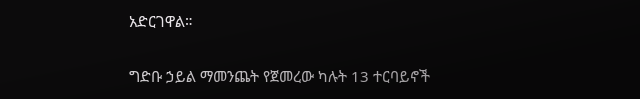አድርገዋል።

ግድቡ ኃይል ማመንጨት የጀመረው ካሉት 13 ተርባይኖች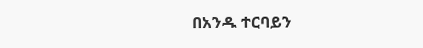በአንዱ ተርባይን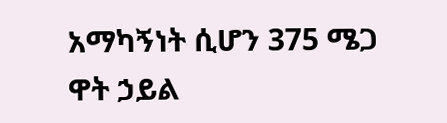አማካኝነት ሲሆን 375 ሜጋ ዋት ኃይል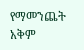የማመንጨት አቅም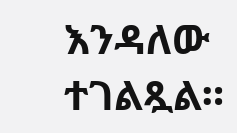እንዳለው ተገልጿል።